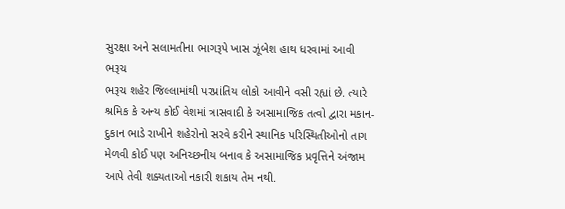સુરક્ષા અને સલામતીના ભાગરૂપે ખાસ ઝૂંબેશ હાથ ધરવામાં આવી
ભરૂચ
ભરૂચ શહેર જિલ્લામાંથી પરપ્રાંતિય લોકો આવીને વસી રહ્યાં છે. ત્યારે શ્રમિક કે અન્ય કોઈ વેશમાં ત્રાસવાદી કે અસામાજિક તત્વો દ્વારા મકાન-દુકાન ભાડે રાખીને શહેરોનો સરવે કરીને સ્થાનિક પરિસ્થિતીઓનો તાગ મેળવી કોઈ પણ અનિચ્છનીય બનાવ કે અસામાજિક પ્રવૃત્તિને અંજામ આપે તેવી શક્યતાઓ નકારી શકાય તેમ નથી.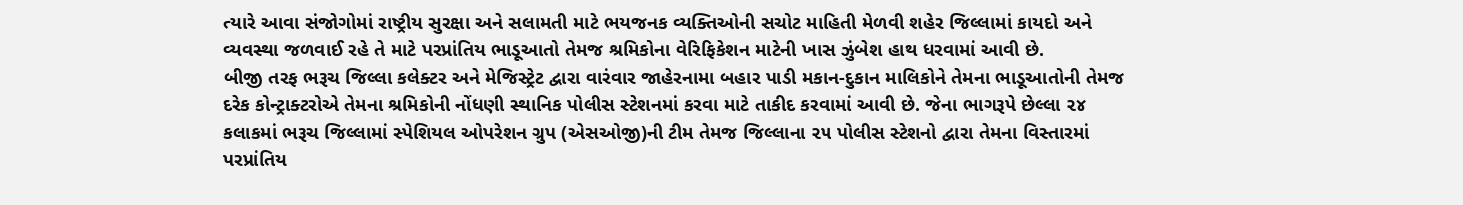ત્યારે આવા સંજોગોમાં રાષ્ટ્રીય સુરક્ષા અને સલામતી માટે ભયજનક વ્યક્તિઓની સચોટ માહિતી મેળવી શહેર જિલ્લામાં કાયદો અને વ્યવસ્થા જળવાઈ રહે તે માટે પરપ્રાંતિય ભાડૂઆતો તેમજ શ્રમિકોના વેરિફિકેશન માટેની ખાસ ઝુંબેશ હાથ ધરવામાં આવી છે.
બીજી તરફ ભરૂચ જિલ્લા કલેક્ટર અને મેજિસ્ટ્રેટ દ્વારા વારંવાર જાહેરનામા બહાર પાડી મકાન-દુકાન માલિકોને તેમના ભાડૂઆતોની તેમજ દરેક કોન્ટ્રાક્ટરોએ તેમના શ્રમિકોની નોંધણી સ્થાનિક પોલીસ સ્ટેશનમાં કરવા માટે તાકીદ કરવામાં આવી છે. જેના ભાગરૂપે છેલ્લા ૨૪ કલાકમાં ભરૂચ જિલ્લામાં સ્પેશિયલ ઓપરેશન ગ્રુપ (એસઓજી)ની ટીમ તેમજ જિલ્લાના ૨૫ પોલીસ સ્ટેશનો દ્વારા તેમના વિસ્તારમાં પરપ્રાંતિય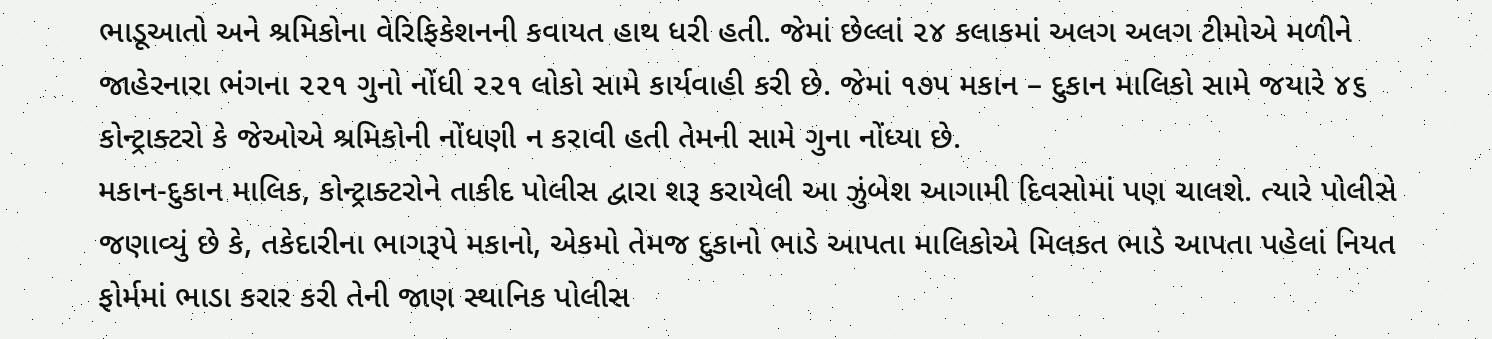ભાડૂઆતો અને શ્રમિકોના વેરિફિકેશનની કવાયત હાથ ધરી હતી. જેમાં છેલ્લાં ૨૪ કલાકમાં અલગ અલગ ટીમોએ મળીને જાહેરનારા ભંગના ૨૨૧ ગુનો નોંધી ૨૨૧ લોકો સામે કાર્યવાહી કરી છે. જેમાં ૧૭૫ મકાન – દુકાન માલિકો સામે જયારે ૪૬ કોન્ટ્રાક્ટરો કે જેઓએ શ્રમિકોની નોંધણી ન કરાવી હતી તેમની સામે ગુના નોંધ્યા છે.
મકાન-દુકાન માલિક, કોન્ટ્રાક્ટરોને તાકીદ પોલીસ દ્વારા શરૂ કરાયેલી આ ઝુંબેશ આગામી દિવસોમાં પણ ચાલશે. ત્યારે પોલીસે જણાવ્યું છે કે, તકેદારીના ભાગરૂપે મકાનો, એકમો તેમજ દુકાનો ભાડે આપતા માલિકોએ મિલકત ભાડે આપતા પહેલાં નિયત ફોર્મમાં ભાડા કરાર કરી તેની જાણ સ્થાનિક પોલીસ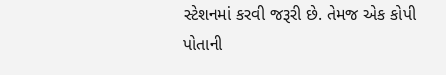સ્ટેશનમાં કરવી જરૂરી છે. તેમજ એક કોપી પોતાની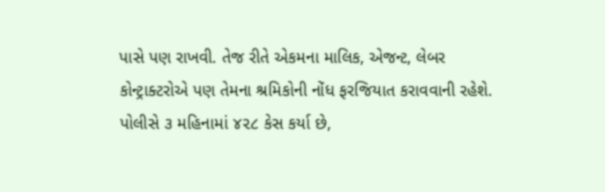પાસે પણ રાખવી. તેજ રીતે એકમના માલિક, એજન્ટ, લેબર કોન્ટ્રાક્ટરોએ પણ તેમના શ્રમિકોની નોંધ ફરજિયાત કરાવવાની રહેશે.
પોલીસે ૩ મહિનામાં ૪૨૮ કેસ કર્યા છે,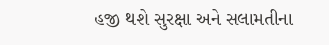હજી થશે સુરક્ષા અને સલામતીના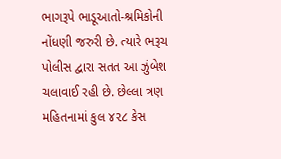ભાગરૂપે ભાડૂઆતો-શ્રમિકોની નોંધણી જરુરી છે. ત્યારે ભરૂચ પોલીસ દ્વારા સતત આ ઝુંબેશ ચલાવાઈ રહી છે. છેલ્લા ત્રણ મહિતનામાં કુલ ૪૨૮ કેસ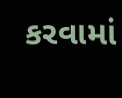કરવામાં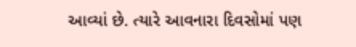આવ્યાં છે. ત્યારે આવનારા દિવસોમાં પણ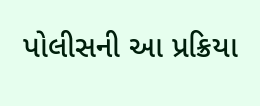પોલીસની આ પ્રક્રિયા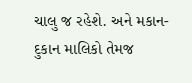ચાલુ જ રહેશે. અને મકાન-દુકાન માલિકો તેમજ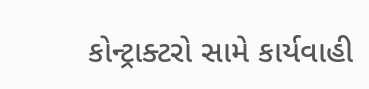કોન્ટ્રાક્ટરો સામે કાર્યવાહી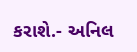કરાશે.- અનિલ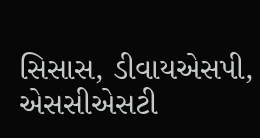સિસાસ, ડીવાયએસપી, એસસીએસટી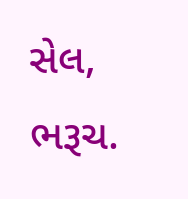સેલ, ભરૂચ.